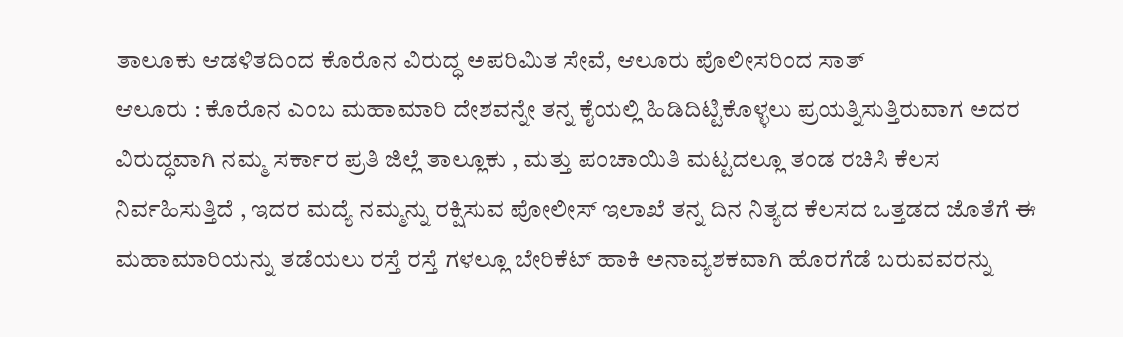ತಾಲೂಕು ಆಡಳಿತದಿಂದ ಕೊರೊನ ವಿರುದ್ಧ ಅಪರಿಮಿತ ಸೇವೆ, ಆಲೂರು ಪೊಲೀಸರಿಂದ ಸಾತ್
ಆಲೂರು : ಕೊರೊನ ಎಂಬ ಮಹಾಮಾರಿ ದೇಶವನ್ನೇ ತನ್ನ ಕೈಯಲ್ಲಿ ಹಿಡಿದಿಟ್ಟಿಕೊಳ್ಳಲು ಪ್ರಯತ್ನಿಸುತ್ತಿರುವಾಗ ಅದರ ವಿರುದ್ಧವಾಗಿ ನಮ್ಮ ಸರ್ಕಾರ ಪ್ರತಿ ಜಿಲ್ಲೆ ತಾಲ್ಲೂಕು , ಮತ್ತು ಪಂಚಾಯಿತಿ ಮಟ್ಟದಲ್ಲೂ ತಂಡ ರಚಿಸಿ ಕೆಲಸ ನಿರ್ವಹಿಸುತ್ತಿದೆ , ಇದರ ಮದ್ಯೆ ನಮ್ಮನ್ನು ರಕ್ಷಿಸುವ ಪೋಲೀಸ್ ಇಲಾಖೆ ತನ್ನ ದಿನ ನಿತ್ಯದ ಕೆಲಸದ ಒತ್ತಡದ ಜೊತೆಗೆ ಈ ಮಹಾಮಾರಿಯನ್ನು ತಡೆಯಲು ರಸ್ತೆ ರಸ್ತೆ ಗಳಲ್ಲೂ ಬೇರಿಕೆಟ್ ಹಾಕಿ ಅನಾವ್ಯಶಕವಾಗಿ ಹೊರಗೆಡೆ ಬರುವವರನ್ನು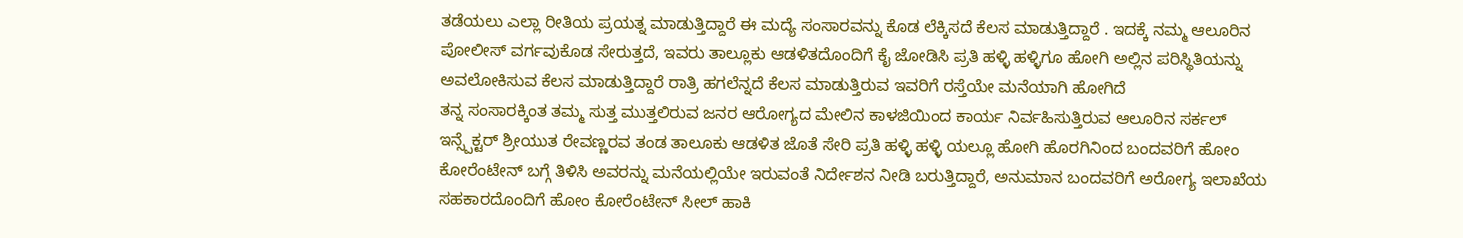ತಡೆಯಲು ಎಲ್ಲಾ ರೀತಿಯ ಪ್ರಯತ್ನ ಮಾಡುತ್ತಿದ್ದಾರೆ ಈ ಮದ್ಯೆ ಸಂಸಾರವನ್ನು ಕೊಡ ಲೆಕ್ಕಿಸದೆ ಕೆಲಸ ಮಾಡುತ್ತಿದ್ದಾರೆ . ಇದಕ್ಕೆ ನಮ್ಮ ಆಲೂರಿನ ಪೋಲೀಸ್ ವರ್ಗವುಕೊಡ ಸೇರುತ್ತದೆ, ಇವರು ತಾಲ್ಲೂಕು ಆಡಳಿತದೊಂದಿಗೆ ಕೈ ಜೋಡಿಸಿ ಪ್ರತಿ ಹಳ್ಳಿ ಹಳ್ಳಿಗೂ ಹೋಗಿ ಅಲ್ಲಿನ ಪರಿಸ್ಥಿತಿಯನ್ನು ಅವಲೋಕಿಸುವ ಕೆಲಸ ಮಾಡುತ್ತಿದ್ದಾರೆ ರಾತ್ರಿ ಹಗಲೆನ್ನದೆ ಕೆಲಸ ಮಾಡುತ್ತಿರುವ ಇವರಿಗೆ ರಸ್ತೆಯೇ ಮನೆಯಾಗಿ ಹೋಗಿದೆ
ತನ್ನ ಸಂಸಾರಕ್ಕಿಂತ ತಮ್ಮ ಸುತ್ತ ಮುತ್ತಲಿರುವ ಜನರ ಆರೋಗ್ಯದ ಮೇಲಿನ ಕಾಳಜಿಯಿಂದ ಕಾರ್ಯ ನಿರ್ವಹಿಸುತ್ತಿರುವ ಆಲೂರಿನ ಸರ್ಕಲ್ ಇನ್ಸ್ಪೆಕ್ಟರ್ ಶ್ರೀಯುತ ರೇವಣ್ಣರವ ತಂಡ ತಾಲೂಕು ಆಡಳಿತ ಜೊತೆ ಸೇರಿ ಪ್ರತಿ ಹಳ್ಳಿ ಹಳ್ಳಿ ಯಲ್ಲೂ ಹೋಗಿ ಹೊರಗಿನಿಂದ ಬಂದವರಿಗೆ ಹೋಂ ಕೋರೆಂಟೇನ್ ಬಗ್ಗೆ ತಿಳಿಸಿ ಅವರನ್ನು ಮನೆಯಲ್ಲಿಯೇ ಇರುವಂತೆ ನಿರ್ದೇಶನ ನೀಡಿ ಬರುತ್ತಿದ್ದಾರೆ, ಅನುಮಾನ ಬಂದವರಿಗೆ ಅರೋಗ್ಯ ಇಲಾಖೆಯ ಸಹಕಾರದೊಂದಿಗೆ ಹೋಂ ಕೋರೆಂಟೇನ್ ಸೀಲ್ ಹಾಕಿ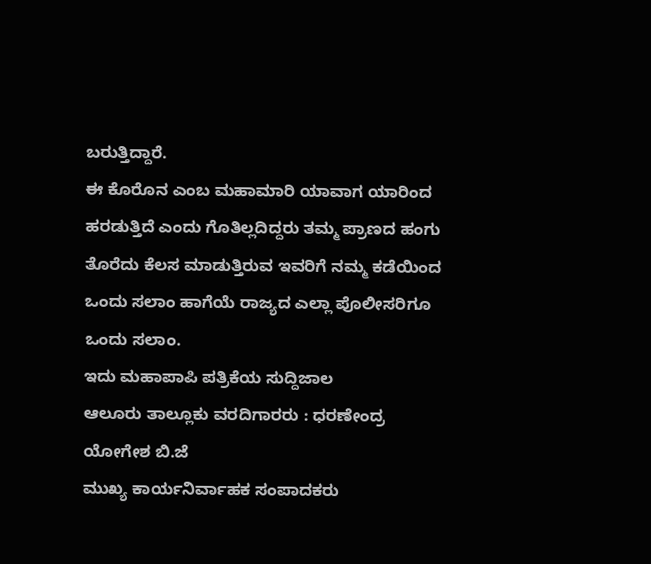ಬರುತ್ತಿದ್ದಾರೆ.
ಈ ಕೊರೊನ ಎಂಬ ಮಹಾಮಾರಿ ಯಾವಾಗ ಯಾರಿಂದ ಹರಡುತ್ತಿದೆ ಎಂದು ಗೊತಿಲ್ಲದಿದ್ದರು ತಮ್ಮ ಪ್ರಾಣದ ಹಂಗು ತೊರೆದು ಕೆಲಸ ಮಾಡುತ್ತಿರುವ ಇವರಿಗೆ ನಮ್ಮ ಕಡೆಯಿಂದ ಒಂದು ಸಲಾಂ ಹಾಗೆಯೆ ರಾಜ್ಯದ ಎಲ್ಲಾ ಪೊಲೀಸರಿಗೂ ಒಂದು ಸಲಾಂ.
ಇದು ಮಹಾಪಾಪಿ ಪತ್ರಿಕೆಯ ಸುದ್ದಿಜಾಲ
ಆಲೂರು ತಾಲ್ಲೂಕು ವರದಿಗಾರರು : ಧರಣೇಂದ್ರ
ಯೋಗೇಶ ಬಿ.ಜೆ
ಮುಖ್ಯ ಕಾರ್ಯನಿರ್ವಾಹಕ ಸಂಪಾದಕರು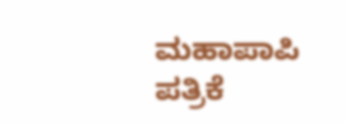ಮಹಾಪಾಪಿ ಪತ್ರಿಕೆ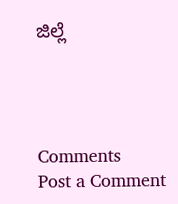ಜಿಲ್ಲೆ




Comments
Post a Comment